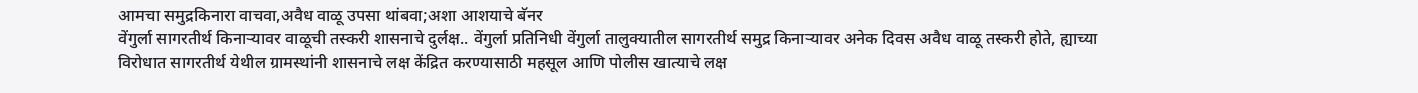आमचा समुद्रकिनारा वाचवा,अवैध वाळू उपसा थांबवा;अशा आशयाचे बॅनर
वेंगुर्ला सागरतीर्थ किनाऱ्यावर वाळूची तस्करी शासनाचे दुर्लक्ष.. वेंगुर्ला प्रतिनिधी वेंगुर्ला तालुक्यातील सागरतीर्थ समुद्र किनाऱ्यावर अनेक दिवस अवैध वाळू तस्करी होते, ह्याच्या विरोधात सागरतीर्थ येथील ग्रामस्थांनी शासनाचे लक्ष केंद्रित करण्यासाठी महसूल आणि पोलीस खात्याचे लक्ष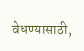वेधण्यासाठी,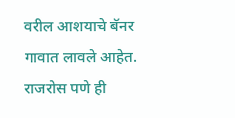वरील आशयाचे बॅनर गावात लावले आहेत. राजरोस पणे ही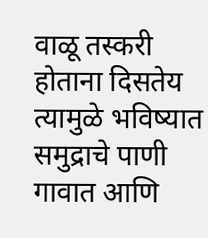वाळू तस्करी होताना दिसतेय त्यामुळे भविष्यात समुद्राचे पाणी गावात आणि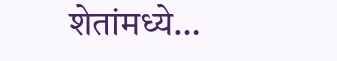शेतांमध्ये…